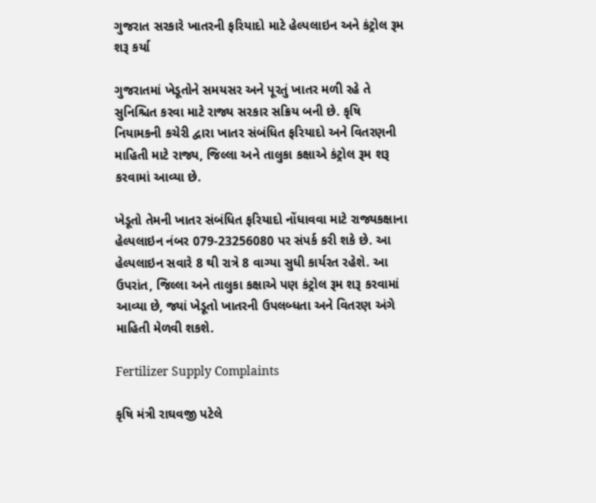ગુજરાત સરકારે ખાતરની ફરિયાદો માટે હેલ્પલાઇન અને કંટ્રોલ રૂમ શરૂ કર્યા

ગુજરાતમાં ખેડૂતોને સમયસર અને પૂરતું ખાતર મળી રહે તે સુનિશ્ચિત કરવા માટે રાજ્ય સરકાર સક્રિય બની છે. કૃષિ નિયામકની કચેરી દ્વારા ખાતર સંબંધિત ફરિયાદો અને વિતરણની માહિતી માટે રાજ્ય, જિલ્લા અને તાલુકા કક્ષાએ કંટ્રોલ રૂમ શરૂ કરવામાં આવ્યા છે.

ખેડૂતો તેમની ખાતર સંબંધિત ફરિયાદો નોંધાવવા માટે રાજ્યકક્ષાના હેલ્પલાઇન નંબર 079-23256080 પર સંપર્ક કરી શકે છે. આ હેલ્પલાઇન સવારે 8 થી રાત્રે 8 વાગ્યા સુધી કાર્યરત રહેશે. આ ઉપરાંત, જિલ્લા અને તાલુકા કક્ષાએ પણ કંટ્રોલ રૂમ શરૂ કરવામાં આવ્યા છે, જ્યાં ખેડૂતો ખાતરની ઉપલબ્ધતા અને વિતરણ અંગે માહિતી મેળવી શકશે.

Fertilizer Supply Complaints

કૃષિ મંત્રી રાઘવજી પટેલે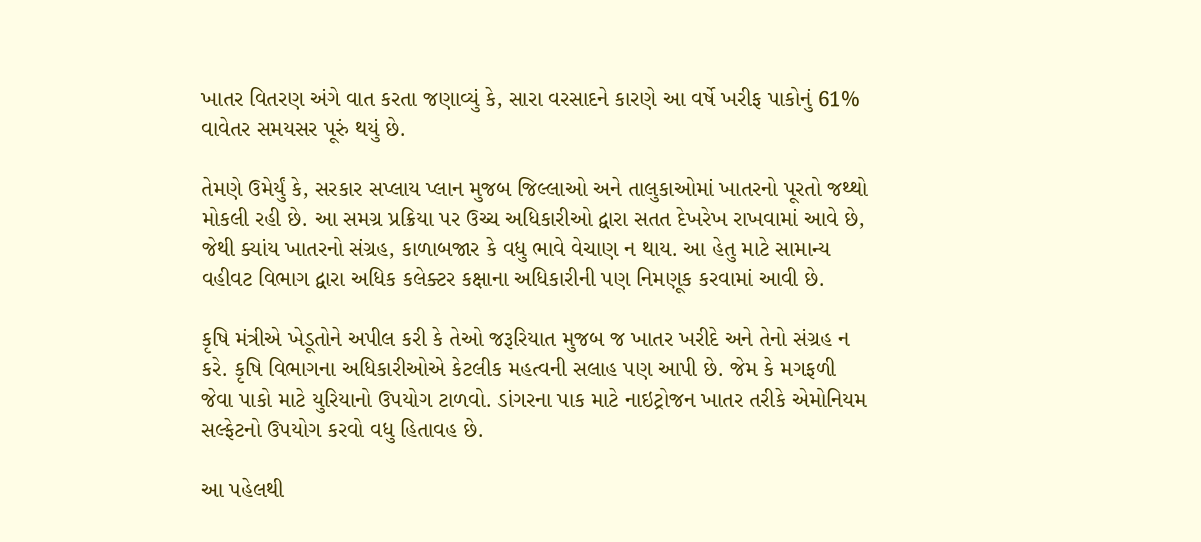ખાતર વિતરણ અંગે વાત કરતા જણાવ્યું કે, સારા વરસાદને કારણે આ વર્ષે ખરીફ પાકોનું 61% વાવેતર સમયસર પૂરું થયું છે.

તેમણે ઉમેર્યું કે, સરકાર સપ્લાય પ્લાન મુજબ જિલ્લાઓ અને તાલુકાઓમાં ખાતરનો પૂરતો જથ્થો મોકલી રહી છે. આ સમગ્ર પ્રક્રિયા પર ઉચ્ચ અધિકારીઓ દ્વારા સતત દેખરેખ રાખવામાં આવે છે, જેથી ક્યાંય ખાતરનો સંગ્રહ, કાળાબજાર કે વધુ ભાવે વેચાણ ન થાય. આ હેતુ માટે સામાન્ય વહીવટ વિભાગ દ્વારા અધિક કલેક્ટર કક્ષાના અધિકારીની પણ નિમણૂક કરવામાં આવી છે.

કૃષિ મંત્રીએ ખેડૂતોને અપીલ કરી કે તેઓ જરૂરિયાત મુજબ જ ખાતર ખરીદે અને તેનો સંગ્રહ ન કરે. કૃષિ વિભાગના અધિકારીઓએ કેટલીક મહત્વની સલાહ પણ આપી છે. જેમ કે મગફળી જેવા પાકો માટે યુરિયાનો ઉપયોગ ટાળવો. ડાંગરના પાક માટે નાઇટ્રોજન ખાતર તરીકે એમોનિયમ સલ્ફેટનો ઉપયોગ કરવો વધુ હિતાવહ છે.

આ પહેલથી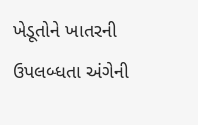ખેડૂતોને ખાતરની ઉપલબ્ધતા અંગેની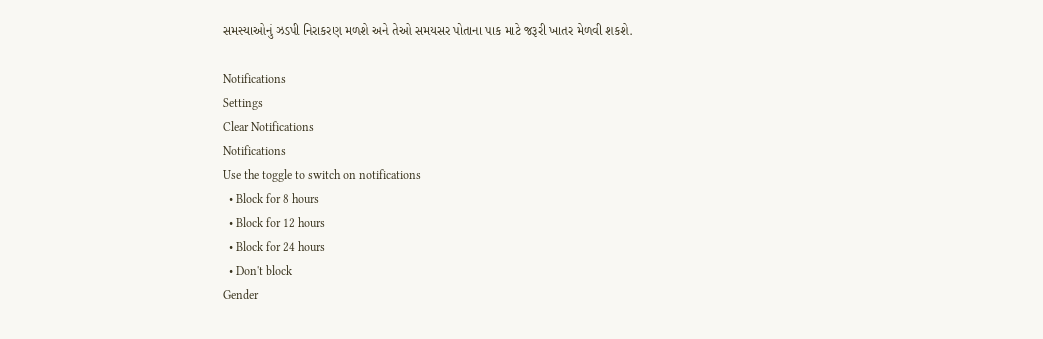સમસ્યાઓનું ઝડપી નિરાકરણ મળશે અને તેઓ સમયસર પોતાના પાક માટે જરૂરી ખાતર મેળવી શકશે.

Notifications
Settings
Clear Notifications
Notifications
Use the toggle to switch on notifications
  • Block for 8 hours
  • Block for 12 hours
  • Block for 24 hours
  • Don't block
Gender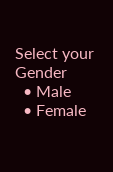Select your Gender
  • Male
  • Female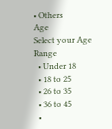• Others
Age
Select your Age Range
  • Under 18
  • 18 to 25
  • 26 to 35
  • 36 to 45
  •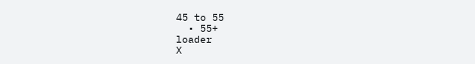45 to 55
  • 55+
loader
X